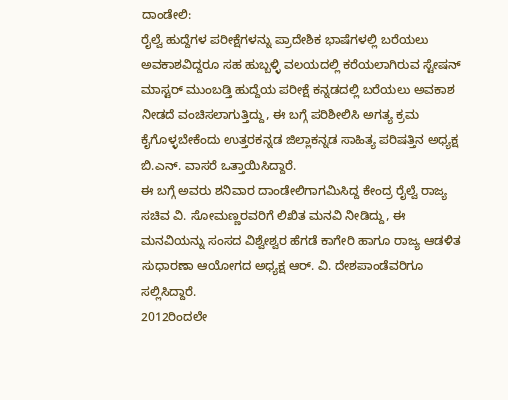ದಾಂಡೇಲಿ:
ರೈಲ್ವೆ ಹುದ್ದೆಗಳ ಪರೀಕ್ಷೆಗಳನ್ನು ಪ್ರಾದೇಶಿಕ ಭಾಷೆಗಳಲ್ಲಿ ಬರೆಯಲು ಅವಕಾಶವಿದ್ದರೂ ಸಹ ಹುಬ್ಬಳ್ಳಿ ವಲಯದಲ್ಲಿ ಕರೆಯಲಾಗಿರುವ ಸ್ಟೇಷನ್ ಮಾಸ್ಟರ್ ಮುಂಬಡ್ತಿ ಹುದ್ದೆಯ ಪರೀಕ್ಷೆ ಕನ್ನಡದಲ್ಲಿ ಬರೆಯಲು ಅವಕಾಶ ನೀಡದೆ ವಂಚಿಸಲಾಗುತ್ತಿದ್ದು, ಈ ಬಗ್ಗೆ ಪರಿಶೀಲಿಸಿ ಅಗತ್ಯ ಕ್ರಮ ಕೈಗೊಳ್ಳಬೇಕೆಂದು ಉತ್ತರಕನ್ನಡ ಜಿಲ್ಲಾಕನ್ನಡ ಸಾಹಿತ್ಯ ಪರಿಷತ್ತಿನ ಅಧ್ಯಕ್ಷ ಬಿ.ಎನ್. ವಾಸರೆ ಒತ್ತಾಯಿಸಿದ್ದಾರೆ.
ಈ ಬಗ್ಗೆ ಅವರು ಶನಿವಾರ ದಾಂಡೇಲಿಗಾಗಮಿಸಿದ್ದ ಕೇಂದ್ರ ರೈಲ್ವೆ ರಾಜ್ಯ ಸಚಿವ ವಿ. ಸೋಮಣ್ಣರವರಿಗೆ ಲಿಖಿತ ಮನವಿ ನೀಡಿದ್ದು, ಈ ಮನವಿಯನ್ನು ಸಂಸದ ವಿಶ್ವೇಶ್ವರ ಹೆಗಡೆ ಕಾಗೇರಿ ಹಾಗೂ ರಾಜ್ಯ ಆಡಳಿತ ಸುಧಾರಣಾ ಆಯೋಗದ ಅಧ್ಯಕ್ಷ ಆರ್. ವಿ. ದೇಶಪಾಂಡೆವರಿಗೂ ಸಲ್ಲಿಸಿದ್ದಾರೆ.
2012ರಿಂದಲೇ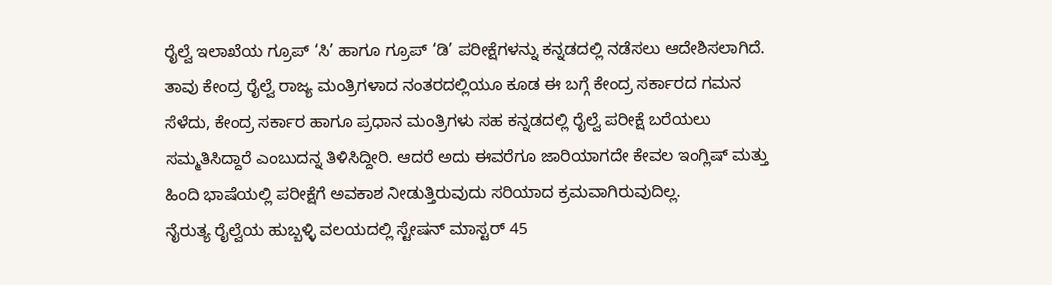ರೈಲ್ವೆ ಇಲಾಖೆಯ ಗ್ರೂಪ್ ‘ಸಿ’ ಹಾಗೂ ಗ್ರೂಪ್ ‘ಡಿ’ ಪರೀಕ್ಷೆಗಳನ್ನು ಕನ್ನಡದಲ್ಲಿ ನಡೆಸಲು ಆದೇಶಿಸಲಾಗಿದೆ. ತಾವು ಕೇಂದ್ರ ರೈಲ್ವೆ ರಾಜ್ಯ ಮಂತ್ರಿಗಳಾದ ನಂತರದಲ್ಲಿಯೂ ಕೂಡ ಈ ಬಗ್ಗೆ ಕೇಂದ್ರ ಸರ್ಕಾರದ ಗಮನ ಸೆಳೆದು, ಕೇಂದ್ರ ಸರ್ಕಾರ ಹಾಗೂ ಪ್ರಧಾನ ಮಂತ್ರಿಗಳು ಸಹ ಕನ್ನಡದಲ್ಲಿ ರೈಲ್ವೆ ಪರೀಕ್ಷೆ ಬರೆಯಲು ಸಮ್ಮತಿಸಿದ್ದಾರೆ ಎಂಬುದನ್ನ ತಿಳಿಸಿದ್ದೀರಿ. ಆದರೆ ಅದು ಈವರೆಗೂ ಜಾರಿಯಾಗದೇ ಕೇವಲ ಇಂಗ್ಲಿಷ್ ಮತ್ತು ಹಿಂದಿ ಭಾಷೆಯಲ್ಲಿ ಪರೀಕ್ಷೆಗೆ ಅವಕಾಶ ನೀಡುತ್ತಿರುವುದು ಸರಿಯಾದ ಕ್ರಮವಾಗಿರುವುದಿಲ್ಲ.
ನೈರುತ್ಯ ರೈಲ್ವೆಯ ಹುಬ್ಬಳ್ಳಿ ವಲಯದಲ್ಲಿ ಸ್ಟೇಷನ್ ಮಾಸ್ಟರ್ 45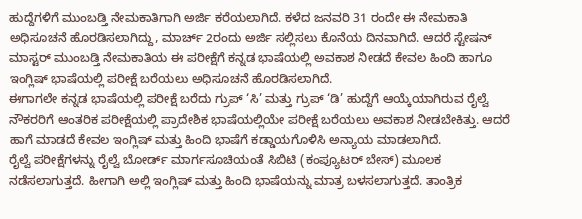ಹುದ್ದೆಗಳಿಗೆ ಮುಂಬಡ್ತಿ ನೇಮಕಾತಿಗಾಗಿ ಅರ್ಜಿ ಕರೆಯಲಾಗಿದೆ. ಕಳೆದ ಜನವರಿ 31 ರಂದೇ ಈ ನೇಮಕಾತಿ ಅಧಿಸೂಚನೆ ಹೊರಡಿಸಲಾಗಿದ್ದು, ಮಾರ್ಚ್ 2ರಂದು ಅರ್ಜಿ ಸಲ್ಲಿಸಲು ಕೊನೆಯ ದಿನವಾಗಿದೆ. ಆದರೆ ಸ್ಟೇಷನ್ ಮಾಸ್ಟರ್ ಮುಂಬಡ್ತಿ ನೇಮಕಾತಿಯ ಈ ಪರೀಕ್ಷೆಗೆ ಕನ್ನಡ ಭಾಷೆಯಲ್ಲಿ ಅವಕಾಶ ನೀಡದೆ ಕೇವಲ ಹಿಂದಿ ಹಾಗೂ ಇಂಗ್ಲಿಷ್ ಭಾಷೆಯಲ್ಲಿ ಪರೀಕ್ಷೆ ಬರೆಯಲು ಅಧಿಸೂಚನೆ ಹೊರಡಿಸಲಾಗಿದೆ.
ಈಗಾಗಲೇ ಕನ್ನಡ ಭಾಷೆಯಲ್ಲಿ ಪರೀಕ್ಷೆ ಬರೆದು ಗ್ರುಪ್ ‘ಸಿ’ ಮತ್ತು ಗ್ರುಪ್ ‘ಡಿ’ ಹುದ್ದೆಗೆ ಆಯ್ಕೆಯಾಗಿರುವ ರೈಲ್ವೆ ನೌಕರರಿಗೆ ಆಂತರಿಕ ಪರೀಕ್ಷೆಯಲ್ಲಿ ಪ್ರಾದೇಶಿಕ ಭಾಷೆಯಲ್ಲಿಯೇ ಪರೀಕ್ಷೆ ಬರೆಯಲು ಅವಕಾಶ ನೀಡಬೇಕಿತ್ತು. ಆದರೆ ಹಾಗೆ ಮಾಡದೆ ಕೇವಲ ಇಂಗ್ಲಿಷ್ ಮತ್ತು ಹಿಂದಿ ಭಾಷೆಗೆ ಕಡ್ಡಾಯಗೊಳಿಸಿ ಅನ್ಯಾಯ ಮಾಡಲಾಗಿದೆ.
ರೈಲ್ವೆ ಪರೀಕ್ಷೆಗಳನ್ನು ರೈಲ್ವೆ ಬೋರ್ಡ್ ಮಾರ್ಗಸೂಚಿಯಂತೆ ಸಿಬಿಟಿ (ಕಂಪ್ಯೂಟರ್ ಬೇಸ್) ಮೂಲಕ ನಡೆಸಲಾಗುತ್ತದೆ. ಹೀಗಾಗಿ ಅಲ್ಲಿ ಇಂಗ್ಲಿಷ್ ಮತ್ತು ಹಿಂದಿ ಭಾಷೆಯನ್ನು ಮಾತ್ರ ಬಳಸಲಾಗುತ್ತದೆ. ತಾಂತ್ರಿಕ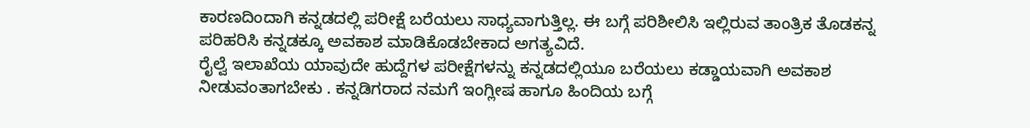ಕಾರಣದಿಂದಾಗಿ ಕನ್ನಡದಲ್ಲಿ ಪರೀಕ್ಷೆ ಬರೆಯಲು ಸಾಧ್ಯವಾಗುತ್ತಿಲ್ಲ. ಈ ಬಗ್ಗೆ ಪರಿಶೀಲಿಸಿ ಇಲ್ಲಿರುವ ತಾಂತ್ರಿಕ ತೊಡಕನ್ನ ಪರಿಹರಿಸಿ ಕನ್ನಡಕ್ಕೂ ಅವಕಾಶ ಮಾಡಿಕೊಡಬೇಕಾದ ಅಗತ್ಯವಿದೆ.
ರೈಲ್ವೆ ಇಲಾಖೆಯ ಯಾವುದೇ ಹುದ್ದೆಗಳ ಪರೀಕ್ಷೆಗಳನ್ನು ಕನ್ನಡದಲ್ಲಿಯೂ ಬರೆಯಲು ಕಡ್ಡಾಯವಾಗಿ ಅವಕಾಶ ನೀಡುವಂತಾಗಬೇಕು . ಕನ್ನಡಿಗರಾದ ನಮಗೆ ಇಂಗ್ಲೀಷ ಹಾಗೂ ಹಿಂದಿಯ ಬಗ್ಗೆ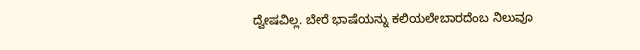ದ್ವೇಷವಿಲ್ಲ. ಬೇರೆ ಭಾಷೆಯನ್ನು ಕಲಿಯಲೇಬಾರದೆಂಬ ನಿಲುವೂ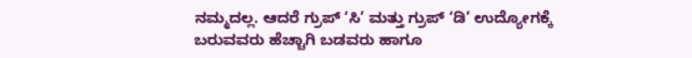ನಮ್ಮದಲ್ಲ. ಆದರೆ ಗ್ರುಪ್ ‘ಸಿ’ ಮತ್ತು ಗ್ರುಪ್ ‘ಡಿ’ ಉದ್ಯೋಗಕ್ಕೆ ಬರುವವರು ಹೆಚ್ಚಾಗಿ ಬಡವರು ಹಾಗೂ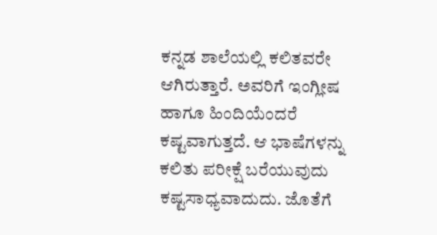ಕನ್ನಡ ಶಾಲೆಯಲ್ಲಿ ಕಲಿತವರೇ ಆಗಿರುತ್ತಾರೆ. ಅವರಿಗೆ ಇಂಗ್ಲೀಷ ಹಾಗೂ ಹಿಂದಿಯೆಂದರೆ ಕಷ್ಟವಾಗುತ್ತದೆ. ಆ ಭಾಷೆಗಳನ್ನು ಕಲಿತು ಪರೀಕ್ಷೆ ಬರೆಯುವುದು ಕಷ್ಟಸಾಧ್ಯವಾದುದು. ಜೊತೆಗೆ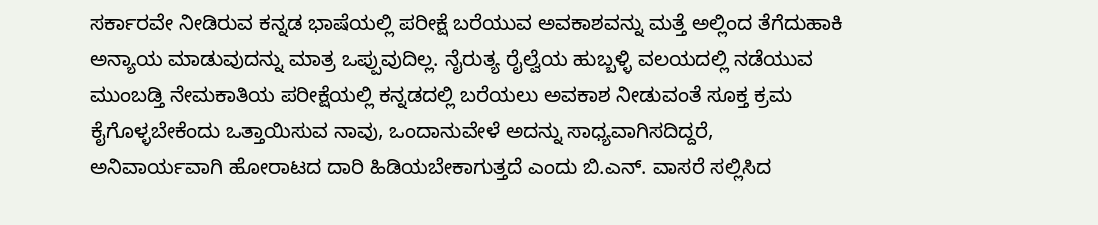ಸರ್ಕಾರವೇ ನೀಡಿರುವ ಕನ್ನಡ ಭಾಷೆಯಲ್ಲಿ ಪರೀಕ್ಷೆ ಬರೆಯುವ ಅವಕಾಶವನ್ನು ಮತ್ತೆ ಅಲ್ಲಿಂದ ತೆಗೆದುಹಾಕಿ ಅನ್ಯಾಯ ಮಾಡುವುದನ್ನು ಮಾತ್ರ ಒಪ್ಪುವುದಿಲ್ಲ. ನೈರುತ್ಯ ರೈಲ್ವೆಯ ಹುಬ್ಬಳ್ಳಿ ವಲಯದಲ್ಲಿ ನಡೆಯುವ ಮುಂಬಡ್ತಿ ನೇಮಕಾತಿಯ ಪರೀಕ್ಷೆಯಲ್ಲಿ ಕನ್ನಡದಲ್ಲಿ ಬರೆಯಲು ಅವಕಾಶ ನೀಡುವಂತೆ ಸೂಕ್ತ ಕ್ರಮ ಕೈಗೊಳ್ಳಬೇಕೆಂದು ಒತ್ತಾಯಿಸುವ ನಾವು, ಒಂದಾನುವೇಳೆ ಅದನ್ನು ಸಾಧ್ಯವಾಗಿಸದಿದ್ದರೆ, ಅನಿವಾರ್ಯವಾಗಿ ಹೋರಾಟದ ದಾರಿ ಹಿಡಿಯಬೇಕಾಗುತ್ತದೆ ಎಂದು ಬಿ.ಎನ್. ವಾಸರೆ ಸಲ್ಲಿಸಿದ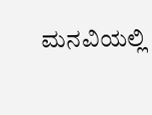ಮನವಿಯಲ್ಲಿ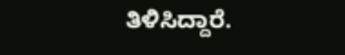ತಿಳಿಸಿದ್ದಾರೆ.